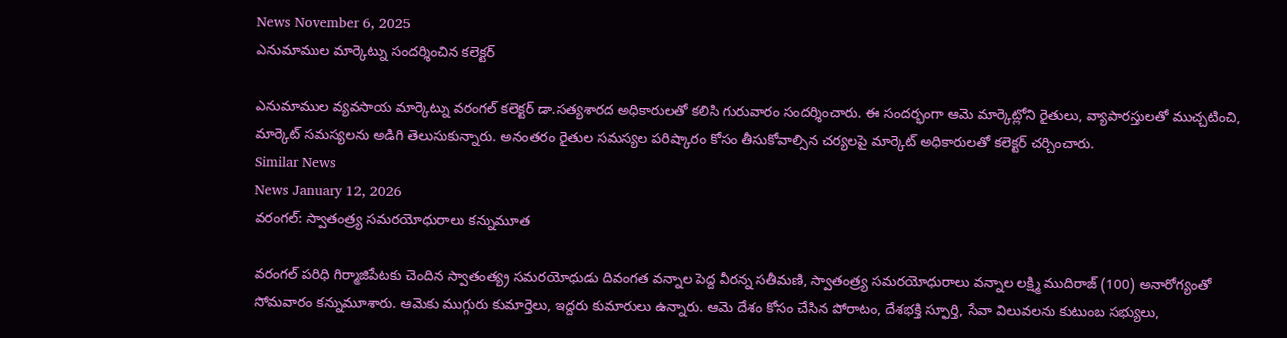News November 6, 2025
ఎనుమాముల మార్కెట్ను సందర్శించిన కలెక్టర్

ఎనుమాముల వ్యవసాయ మార్కెట్ను వరంగల్ కలెక్టర్ డా.సత్యశారద అధికారులతో కలిసి గురువారం సందర్శించారు. ఈ సందర్భంగా ఆమె మార్కెట్లోని రైతులు, వ్యాపారస్తులతో ముచ్చటించి, మార్కెట్ సమస్యలను అడిగి తెలుసుకున్నారు. అనంతరం రైతుల సమస్యల పరిష్కారం కోసం తీసుకోవాల్సిన చర్యలపై మార్కెట్ అధికారులతో కలెక్టర్ చర్చించారు.
Similar News
News January 12, 2026
వరంగల్: స్వాతంత్ర్య సమరయోధురాలు కన్నుమూత

వరంగల్ పరిధి గిర్మాజిపేటకు చెందిన స్వాతంత్య్ర సమరయోధుడు దివంగత వన్నాల పెద్ద వీరన్న సతీమణి, స్వాతంత్ర్య సమరయోధురాలు వన్నాల లక్ష్మి ముదిరాజ్ (100) అనారోగ్యంతో సోమవారం కన్నుమూశారు. ఆమెకు ముగ్గురు కుమార్తెలు, ఇద్దరు కుమారులు ఉన్నారు. ఆమె దేశం కోసం చేసిన పోరాటం, దేశభక్తి స్ఫూర్తి, సేవా విలువలను కుటుంబ సభ్యులు,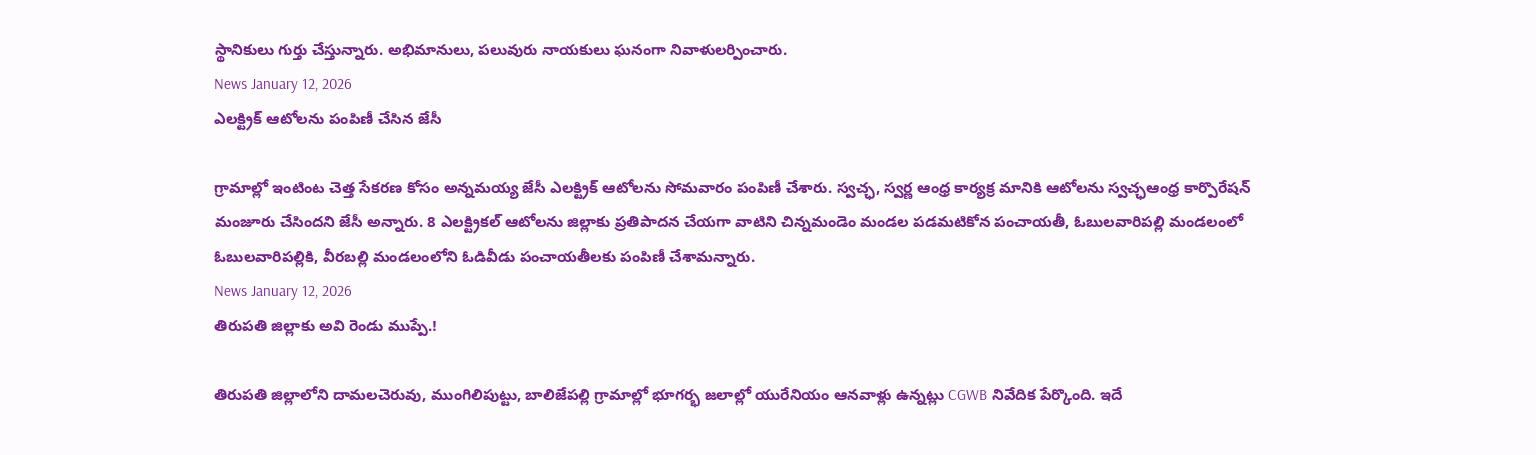స్థానికులు గుర్తు చేస్తున్నారు. అభిమానులు, పలువురు నాయకులు ఘనంగా నివాళులర్పించారు.
News January 12, 2026
ఎలక్ట్రిక్ ఆటోలను పంపిణీ చేసిన జేసీ

గ్రామాల్లో ఇంటింట చెత్త సేకరణ కోసం అన్నమయ్య జేసీ ఎలక్ట్రిక్ ఆటోలను సోమవారం పంపిణీ చేశారు. స్వచ్ఛ, స్వర్ణ ఆంధ్ర కార్యక్ర మానికి ఆటోలను స్వచ్ఛఆంధ్ర కార్పొరేషన్ మంజూరు చేసిందని జేసీ అన్నారు. 8 ఎలక్ట్రికల్ ఆటోలను జిల్లాకు ప్రతిపాదన చేయగా వాటిని చిన్నమండెం మండల పడమటికోన పంచాయతీ, ఓబులవారిపల్లి మండలంలో ఓబులవారిపల్లికి, వీరబల్లి మండలంలోని ఓడివీడు పంచాయతీలకు పంపిణీ చేశామన్నారు.
News January 12, 2026
తిరుపతి జిల్లాకు అవి రెండు ముప్పే.!

తిరుపతి జిల్లాలోని దామలచెరువు, ముంగిలిపుట్టు, బాలిజేపల్లి గ్రామాల్లో భూగర్భ జలాల్లో యురేనియం ఆనవాళ్లు ఉన్నట్లు CGWB నివేదిక పేర్కొంది. ఇదే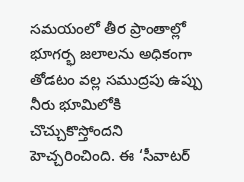సమయంలో తీర ప్రాంతాల్లో భూగర్భ జలాలను అధికంగా తోడటం వల్ల సముద్రపు ఉప్పు నీరు భూమిలోకి చొచ్చుకొస్తోందని హెచ్చరించింది. ఈ ‘సీవాటర్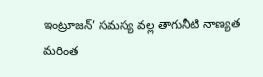ఇంట్రూజన్’ సమస్య వల్ల తాగునీటి నాణ్యత మరింత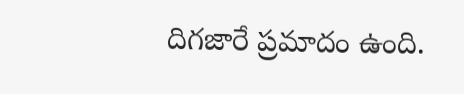దిగజారే ప్రమాదం ఉంది.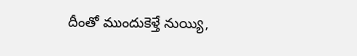దీంతో ముందుకెళ్తే నుయ్యి,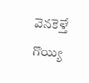వెనకెళ్తే గొయ్యి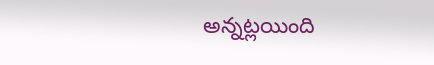అన్నట్లయింది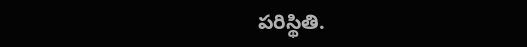పరిస్థితి.